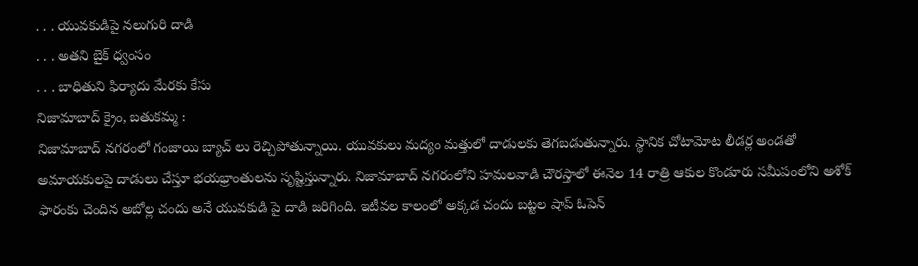. . . యువకుడిపై నలుగురి దాడి
. . . అతని బైక్ ధ్వంసం
. . . బాధితుని ఫిర్యాదు మేరకు కేసు
నిజామాబాద్ క్రైం, బతుకమ్మ :
నిజామాబాద్ నగరంలో గంజాయి బ్యాచ్ లు రెచ్చిపోతున్నాయి. యువకులు మద్యం మత్తులో దాడులకు తెగబడుతున్నారు. స్థానిక చోటామోట లీడర్ల అండతో అమాయకులపై దాడులు చేస్తూ భయభ్రాంతులను సృష్టిస్తున్నారు. నిజామాబాద్ నగరంలోని హమలవాడి చౌరస్తాలో ఈనెల 14 రాత్రి ఆకుల కొండూరు సమీపంలోని అశోక్ ఫారంకు చెందిన అబోల్ల చందు అనే యువకుడి పై దాడి జరిగింది. ఇటీవల కాలంలో అక్కడ చందు బట్టల షాప్ ఓపెన్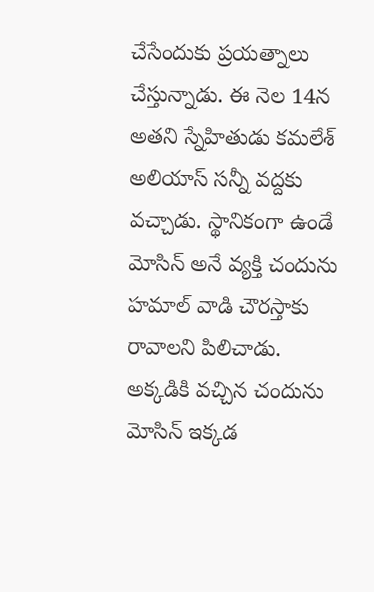చేసేందుకు ప్రయత్నాలు చేస్తున్నాడు. ఈ నెల 14న అతని స్నేహితుడు కమలేశ్ అలియాస్ సన్నీ వద్దకు వచ్చాడు. స్థానికంగా ఉండే మోసిన్ అనే వ్యక్తి చందును హమాల్ వాడి చౌరస్తాకు రావాలని పిలిచాడు. అక్కడికి వచ్చిన చందును మోసిన్ ఇక్కడ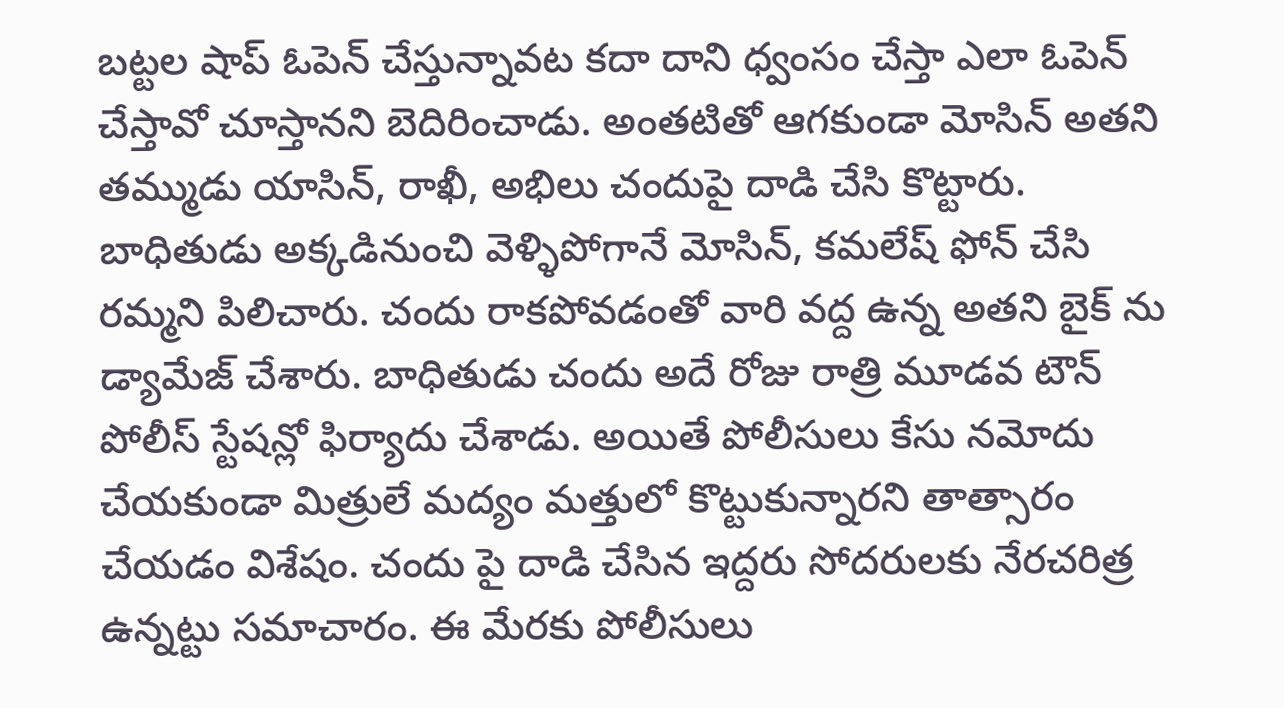బట్టల షాప్ ఓపెన్ చేస్తున్నావట కదా దాని ధ్వంసం చేస్తా ఎలా ఓపెన్ చేస్తావో చూస్తానని బెదిరించాడు. అంతటితో ఆగకుండా మోసిన్ అతని తమ్ముడు యాసిన్, రాఖీ, అభిలు చందుపై దాడి చేసి కొట్టారు. బాధితుడు అక్కడినుంచి వెళ్ళిపోగానే మోసిన్, కమలేష్ ఫోన్ చేసి రమ్మని పిలిచారు. చందు రాకపోవడంతో వారి వద్ద ఉన్న అతని బైక్ ను డ్యామేజ్ చేశారు. బాధితుడు చందు అదే రోజు రాత్రి మూడవ టౌన్ పోలీస్ స్టేషన్లో ఫిర్యాదు చేశాడు. అయితే పోలీసులు కేసు నమోదు చేయకుండా మిత్రులే మద్యం మత్తులో కొట్టుకున్నారని తాత్సారం చేయడం విశేషం. చందు పై దాడి చేసిన ఇద్దరు సోదరులకు నేరచరిత్ర ఉన్నట్టు సమాచారం. ఈ మేరకు పోలీసులు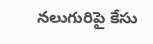నలుగురిపై కేసు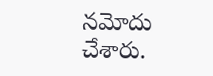నమోదు చేశారు.